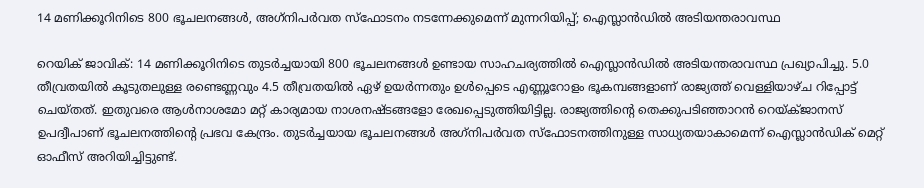14 മണിക്കൂറിനിടെ 800 ഭൂചലനങ്ങള്‍, അഗ്‌നിപര്‍വത സ്‌ഫോടനം നടന്നേക്കുമെന്ന് മുന്നറിയിപ്പ്; ഐസ്ലാന്‍ഡില്‍ അടിയന്തരാവസ്ഥ

റെയിക് ജാവിക്: 14 മണിക്കൂറിനിടെ തുടര്‍ച്ചയായി 800 ഭൂചലനങ്ങള്‍ ഉണ്ടായ സാഹചര്യത്തില്‍ ഐസ്ലാന്‍ഡില്‍ അടിയന്തരാവസ്ഥ പ്രഖ്യാപിച്ചു. 5.0 തീവ്രതയില്‍ കൂടുതലുള്ള രണ്ടെണ്ണവും 4.5 തീവ്രതയില്‍ ഏഴ് ഉയര്‍ന്നതും ഉള്‍പ്പെടെ എണ്ണൂറോളം ഭൂകമ്പങ്ങളാണ് രാജ്യത്ത് വെള്ളിയാഴ്ച റിപ്പോട്ട് ചെയ്തത്. ഇതുവരെ ആള്‍നാശമോ മറ്റ് കാര്യമായ നാശനഷ്ടങ്ങളോ രേഖപ്പെടുത്തിയിട്ടില്ല. രാജ്യത്തിന്റെ തെക്കുപടിഞ്ഞാറന്‍ റെയ്ക്ജാനസ് ഉപദ്വീപാണ് ഭൂചലനത്തിന്റെ പ്രഭവ കേന്ദ്രം. തുടര്‍ച്ചയായ ഭൂചലനങ്ങള്‍ അഗ്‌നിപര്‍വത സ്‌ഫോടനത്തിനുള്ള സാധ്യതയാകാമെന്ന് ഐസ്ലാന്‍ഡിക് മെറ്റ് ഓഫീസ് അറിയിച്ചിട്ടുണ്ട്.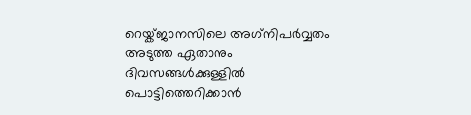റെയ്ക്ജാനസിലെ അഗ്‌നിപര്‍വ്വതം അടുത്ത ഏതാനും ദിവസങ്ങള്‍ക്കുള്ളില്‍ പൊട്ടിത്തെറിക്കാന്‍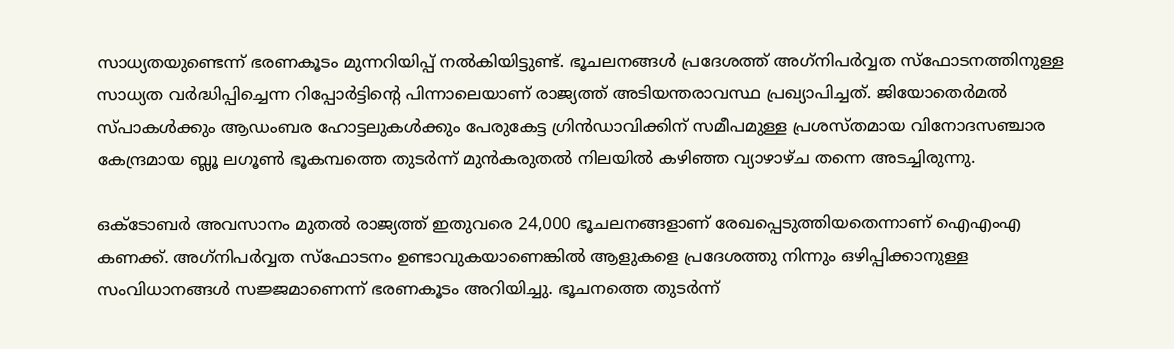സാധ്യതയുണ്ടെന്ന് ഭരണകൂടം മുന്നറിയിപ്പ് നല്‍കിയിട്ടുണ്ട്. ഭൂചലനങ്ങള്‍ പ്രദേശത്ത് അഗ്‌നിപര്‍വ്വത സ്ഫോടനത്തിനുള്ള സാധ്യത വര്‍ദ്ധിപ്പിച്ചെന്ന റിപ്പോര്‍ട്ടിന്റെ പിന്നാലെയാണ് രാജ്യത്ത് അടിയന്തരാവസ്ഥ പ്രഖ്യാപിച്ചത്. ജിയോതെര്‍മല്‍ സ്പാകള്‍ക്കും ആഡംബര ഹോട്ടലുകള്‍ക്കും പേരുകേട്ട ഗ്രിന്‍ഡാവിക്കിന് സമീപമുള്ള പ്രശസ്തമായ വിനോദസഞ്ചാര കേന്ദ്രമായ ബ്ലൂ ലഗൂണ്‍ ഭൂകമ്പത്തെ തുടര്‍ന്ന് മുന്‍കരുതല്‍ നിലയില്‍ കഴിഞ്ഞ വ്യാഴാഴ്ച തന്നെ അടച്ചിരുന്നു.

ഒക്ടോബര്‍ അവസാനം മുതല്‍ രാജ്യത്ത് ഇതുവരെ 24,000 ഭൂചലനങ്ങളാണ് രേഖപ്പെടുത്തിയതെന്നാണ് ഐഎംഎ കണക്ക്. അഗ്‌നിപര്‍വ്വത സ്‌ഫോടനം ഉണ്ടാവുകയാണെങ്കില്‍ ആളുകളെ പ്രദേശത്തു നിന്നും ഒഴിപ്പിക്കാനുള്ള സംവിധാനങ്ങള്‍ സജ്ജമാണെന്ന് ഭരണകൂടം അറിയിച്ചു. ഭൂചനത്തെ തുടര്‍ന്ന്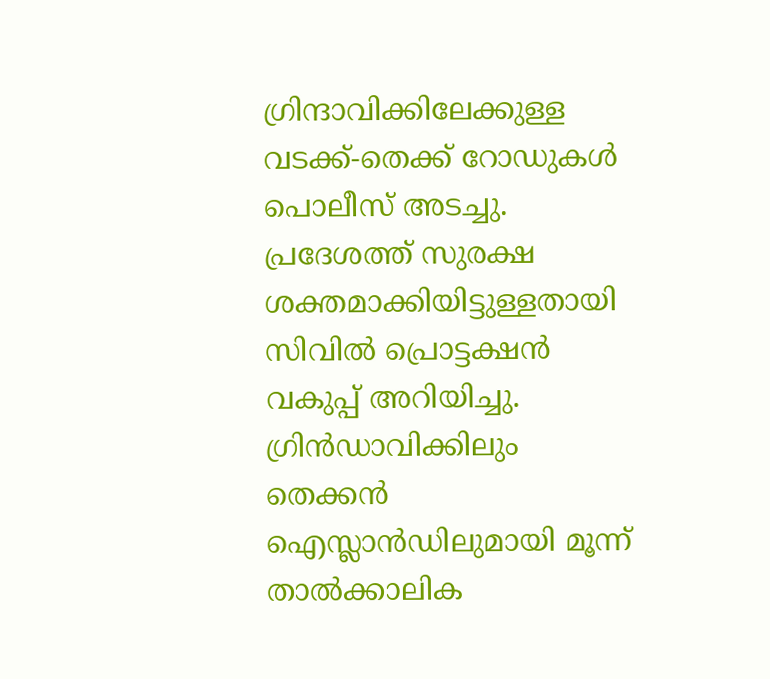ഗ്രിന്ദാവിക്കിലേക്കുള്ള വടക്ക്-തെക്ക് റോഡുകള്‍ പൊലീസ് അടച്ചു. പ്രദേശത്ത് സുരക്ഷ ശക്തമാക്കിയിട്ടുള്ളതായി സിവില്‍ പ്രൊട്ടക്ഷന്‍ വകുപ്പ് അറിയിച്ചു. ഗ്രിന്‍ഡാവിക്കിലും തെക്കന്‍ ഐസ്ലാന്‍ഡിലുമായി മൂന്ന് താല്‍ക്കാലിക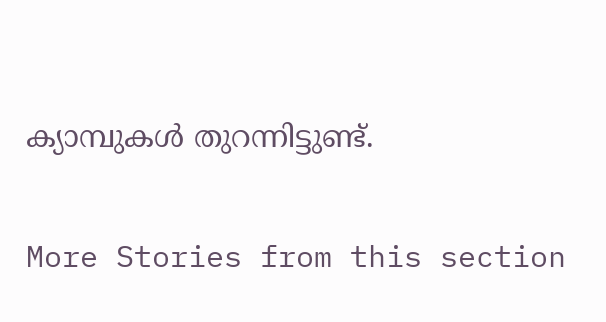ക്യാമ്പുകള്‍ തുറന്നിട്ടുണ്ട്.

More Stories from this section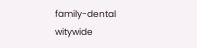family-dental
witywide